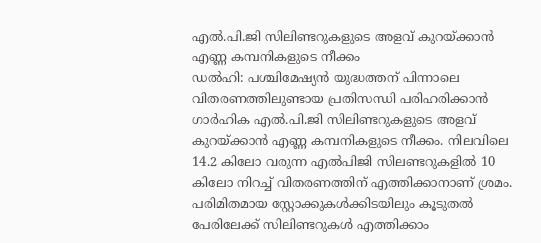എൽ.പി.ജി സിലിണ്ടറുകളുടെ അളവ് കുറയ്ക്കാൻ എണ്ണ കമ്പനികളുടെ നീക്കം
ഡൽഹി: പശ്ചിമേഷ്യൻ യുദ്ധത്തന് പിന്നാലെ വിതരണത്തിലുണ്ടായ പ്രതിസന്ധി പരിഹരിക്കാൻ ഗാർഹിക എൽ.പി.ജി സിലിണ്ടറുകളുടെ അളവ് കുറയ്ക്കാൻ എണ്ണ കമ്പനികളുടെ നീക്കം. നിലവിലെ 14.2 കിലോ വരുന്ന എൽപിജി സിലണ്ടറുകളിൽ 10 കിലോ നിറച്ച് വിതരണത്തിന് എത്തിക്കാനാണ് ശ്രമം. പരിമിതമായ സ്റ്റോക്കുകൾക്കിടയിലും കൂടുതൽ പേരിലേക്ക് സിലിണ്ടറുകൾ എത്തിക്കാം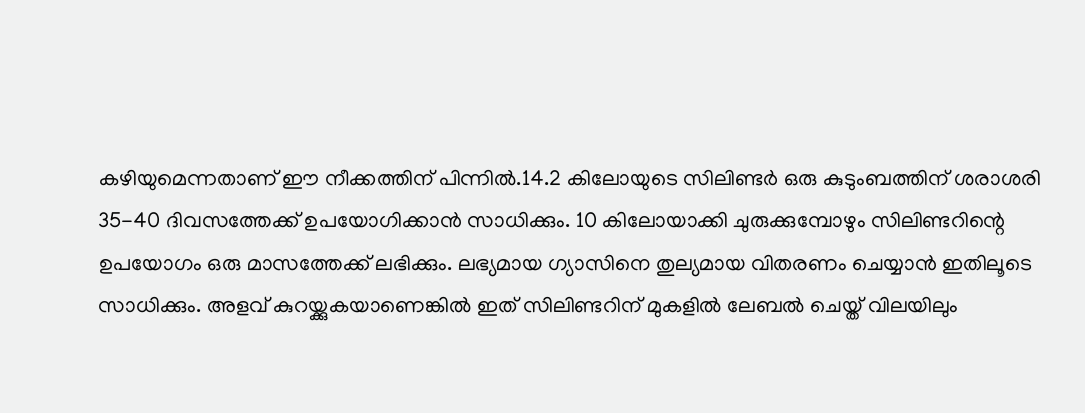കഴിയുമെന്നതാണ് ഈ നീക്കത്തിന് പിന്നിൽ.14.2 കിലോയുടെ സിലിണ്ടർ ഒരു കുടുംബത്തിന് ശരാശരി 35-40 ദിവസത്തേക്ക് ഉപയോഗിക്കാൻ സാധിക്കും. 10 കിലോയാക്കി ചുരുക്കുമ്പോഴും സിലിണ്ടറിന്റെ ഉപയോഗം ഒരു മാസത്തേക്ക് ലഭിക്കും. ലഭ്യമായ ഗ്യാസിനെ തുല്യമായ വിതരണം ചെയ്യാൻ ഇതിലൂടെ സാധിക്കും. അളവ് കുറയ്ക്കുകയാണെങ്കിൽ ഇത് സിലിണ്ടറിന് മുകളിൽ ലേബൽ ചെയ്ത് വിലയിലും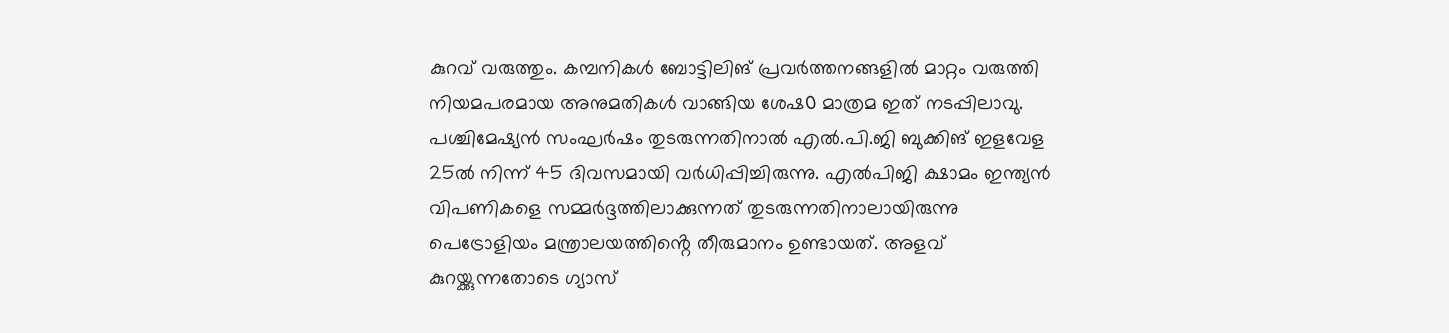കുറവ് വരുത്തും. കമ്പനികൾ ബോട്ടിലിങ് പ്രവർത്തനങ്ങളിൽ മാറ്റം വരുത്തി നിയമപരമായ അനുമതികൾ വാങ്ങിയ ശേഷ൦ മാത്രമ ഇത് നടപ്പിലാവു. പശ്ചിമേഷ്യൻ സംഘർഷം തുടരുന്നതിനാൽ എൽ.പി.ജി ബുക്കിങ് ഇളവേള 25ൽ നിന്ന് 45 ദിവസമായി വർധിപ്പിച്ചിരുന്നു. എൽപിജി ക്ഷാമം ഇന്ത്യൻ വിപണികളെ സമ്മർദ്ദത്തിലാക്കുന്നത് തുടരുന്നതിനാലായിരുന്നു പെട്രോളിയം മന്ത്രാലയത്തിൻ്റെ തീരുമാനം ഉണ്ടായത്. അളവ് കുറയ്ക്കുന്നതോടെ ഗ്യാസ്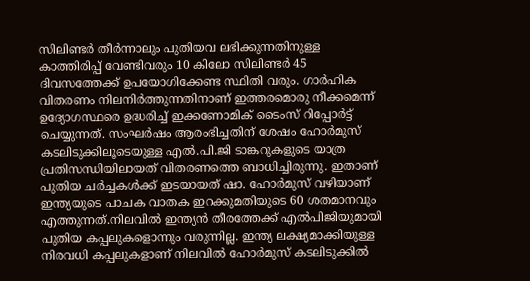സിലിണ്ടർ തീർന്നാലും പുതിയവ ലഭിക്കുന്നതിനുള്ള കാത്തിരിപ്പ് വേണ്ടിവരും 10 കിലോ സിലിണ്ടർ 45 ദിവസത്തേക്ക് ഉപയോഗിക്കേണ്ട സ്ഥിതി വരും. ഗാർഹിക വിതരണം നിലനിർത്തുന്നതിനാണ് ഇത്തരമൊരു നീക്കമെന്ന് ഉദ്യോഗസ്ഥരെ ഉദ്ധരിച്ച് ഇക്കണോമിക് ടൈംസ് റിപ്പോർട്ട് ചെയ്യുന്നത്. സംഘർഷം ആരംഭിച്ചതിന് ശേഷം ഹോർമുസ് കടലിടുക്കിലൂടെയുള്ള എൽ.പി.ജി ടാങ്കറുകളുടെ യാത്ര പ്രതിസന്ധിയിലായത് വിതരണത്തെ ബാധിച്ചിരുന്നു. ഇതാണ് പുതിയ ചർച്ചകൾക്ക് ഇടയായത് ഷാ. ഹോർമുസ് വഴിയാണ് ഇന്ത്യയുടെ പാചക വാതക ഇറക്കുമതിയുടെ 60 ശതമാനവും എത്തുന്നത്.നിലവിൽ ഇന്ത്യൻ തീരത്തേക്ക് എൽപിജിയുമായി പുതിയ കപ്പലുകളൊന്നും വരുന്നില്ല. ഇന്ത്യ ലക്ഷ്യമാക്കിയുള്ള നിരവധി കപ്പലുകളാണ് നിലവിൽ ഹോർമുസ് കടലിടുക്കിൽ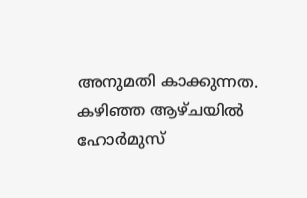അനുമതി കാക്കുന്നത. കഴിഞ്ഞ ആഴ്ചയിൽ ഹോർമുസ്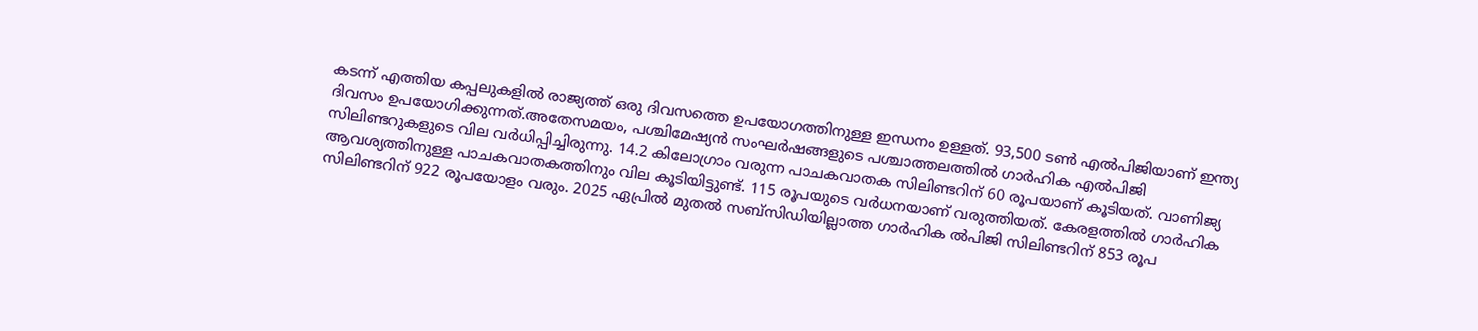കടന്ന് എത്തിയ കപ്പലുകളിൽ രാജ്യത്ത് ഒരു ദിവസത്തെ ഉപയോഗത്തിനുള്ള ഇന്ധനം ഉള്ളത്. 93,500 ടൺ എൽപിജിയാണ് ഇന്ത്യ ദിവസം ഉപയോഗിക്കുന്നത്.അതേസമയം, പശ്ചിമേഷ്യൻ സംഘർഷങ്ങളുടെ പശ്ചാത്തലത്തിൽ ഗാർഹിക എൽപിജി സിലിണ്ടറുകളുടെ വില വർധിപ്പിച്ചിരുന്നു. 14.2 കിലോഗ്രാം വരുന്ന പാചകവാതക സിലിണ്ടറിന് 60 രൂപയാണ് കൂടിയത്. വാണിജ്യ ആവശ്യത്തിനുള്ള പാചകവാതകത്തിനും വില കൂടിയിട്ടുണ്ട്. 115 രൂപയുടെ വർധനയാണ് വരുത്തിയത്. കേരളത്തിൽ ഗാർഹിക സിലിണ്ടറിന് 922 രൂപയോളം വരും. 2025 ഏപ്രിൽ മുതൽ സബ്സിഡിയില്ലാത്ത ഗാർഹിക ൽപിജി സിലിണ്ടറിന് 853 രൂപ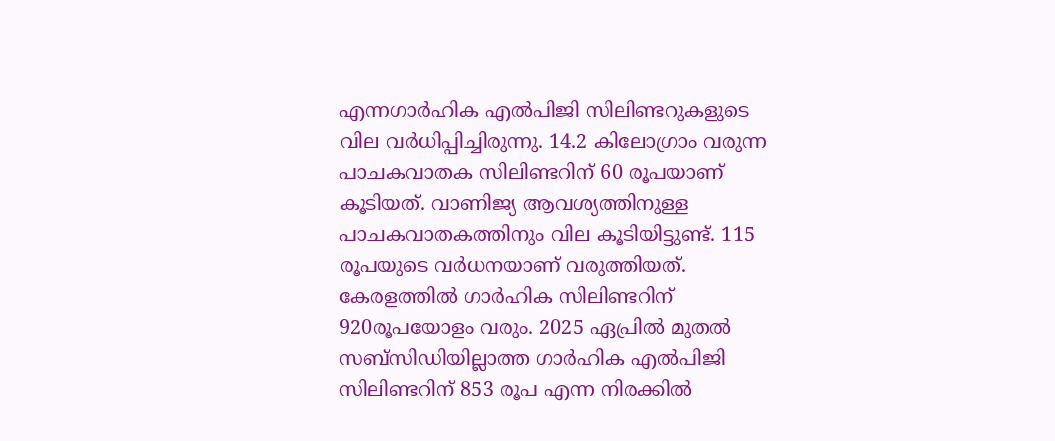എന്നഗാർഹിക എൽപിജി സിലിണ്ടറുകളുടെ വില വർധിപ്പിച്ചിരുന്നു. 14.2 കിലോഗ്രാം വരുന്ന പാചകവാതക സിലിണ്ടറിന് 60 രൂപയാണ് കൂടിയത്. വാണിജ്യ ആവശ്യത്തിനുള്ള പാചകവാതകത്തിനും വില കൂടിയിട്ടുണ്ട്. 115 രൂപയുടെ വർധനയാണ് വരുത്തിയത്. കേരളത്തിൽ ഗാർഹിക സിലിണ്ടറിന് 920രൂപയോളം വരും. 2025 ഏപ്രിൽ മുതൽ സബ്സിഡിയില്ലാത്ത ഗാർഹിക എൽപിജി സിലിണ്ടറിന് 853 രൂപ എന്ന നിരക്കിൽ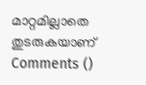മാറ്റമില്ലാതെ തുടരുകയാണ്
Comments ()